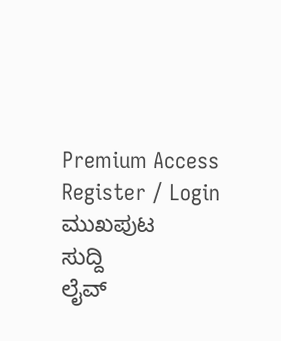Premium Access
Register / Login
ಮುಖಪುಟ
ಸುದ್ದಿ
ಲೈವ್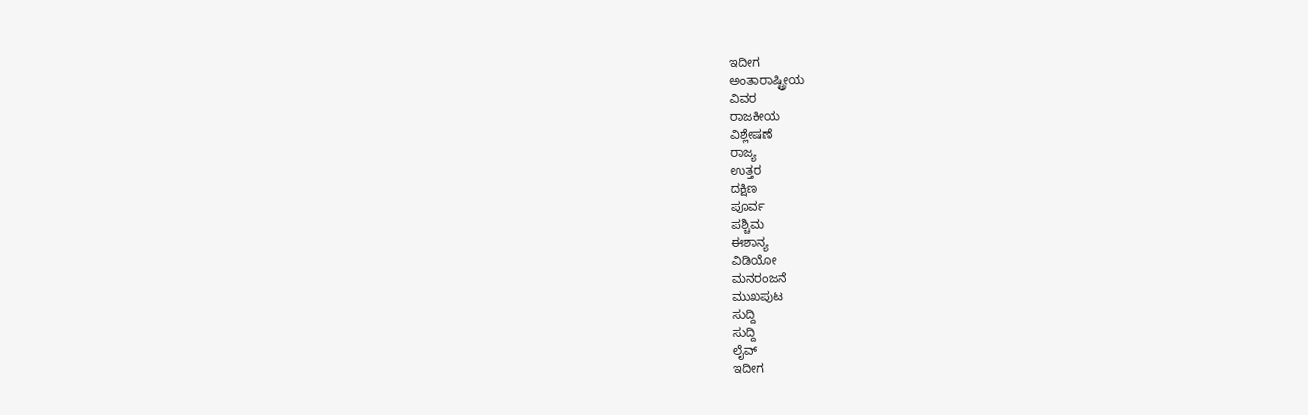ಇದೀಗ
ಅಂತಾರಾಷ್ಟ್ರೀಯ
ವಿವರ
ರಾಜಕೀಯ
ವಿಶ್ಲೇಷಣೆ
ರಾಜ್ಯ
ಉತ್ತರ
ದಕ್ಷಿಣ
ಪೂರ್ವ
ಪಶ್ಚಿಮ
ಈಶಾನ್ಯ
ವಿಡಿಯೋ
ಮನರಂಜನೆ
ಮುಖಪುಟ
ಸುದ್ದಿ
ಸುದ್ದಿ
ಲೈವ್
ಇದೀಗ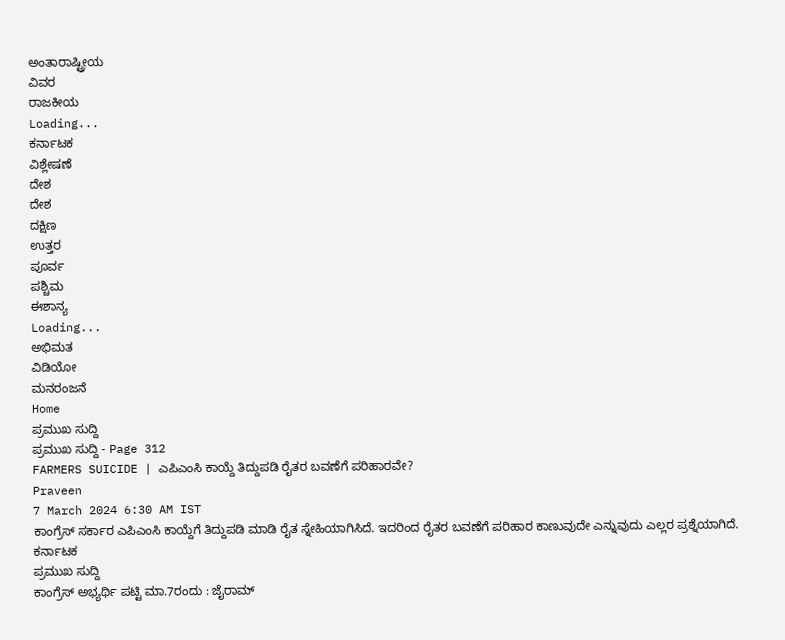ಅಂತಾರಾಷ್ಟ್ರೀಯ
ವಿವರ
ರಾಜಕೀಯ
Loading...
ಕರ್ನಾಟಕ
ವಿಶ್ಲೇಷಣೆ
ದೇಶ
ದೇಶ
ದಕ್ಷಿಣ
ಉತ್ತರ
ಪೂರ್ವ
ಪಶ್ಚಿಮ
ಈಶಾನ್ಯ
Loading...
ಅಭಿಮತ
ವಿಡಿಯೋ
ಮನರಂಜನೆ
Home
ಪ್ರಮುಖ ಸುದ್ದಿ
ಪ್ರಮುಖ ಸುದ್ದಿ - Page 312
FARMERS SUICIDE | ಎಪಿಎಂಸಿ ಕಾಯ್ದೆ ತಿದ್ದುಪಡಿ ರೈತರ ಬವಣೆಗೆ ಪರಿಹಾರವೇ?
Praveen
7 March 2024 6:30 AM IST
ಕಾಂಗ್ರೆಸ್ ಸರ್ಕಾರ ಎಪಿಎಂಸಿ ಕಾಯ್ದೆಗೆ ತಿದ್ದುಪಡಿ ಮಾಡಿ ರೈತ ಸ್ನೇಹಿಯಾಗಿಸಿದೆ. ಇದರಿಂದ ರೈತರ ಬವಣೆಗೆ ಪರಿಹಾರ ಕಾಣುವುದೇ ಎನ್ನುವುದು ಎಲ್ಲರ ಪ್ರಶ್ನೆಯಾಗಿದೆ.
ಕರ್ನಾಟಕ
ಪ್ರಮುಖ ಸುದ್ದಿ
ಕಾಂಗ್ರೆಸ್ ಅಭ್ಯರ್ಥಿ ಪಟ್ಟಿ ಮಾ.7ರಂದು : ಜೈರಾಮ್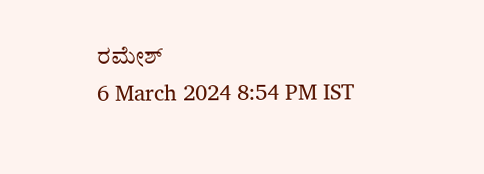ರಮೇಶ್
6 March 2024 8:54 PM IST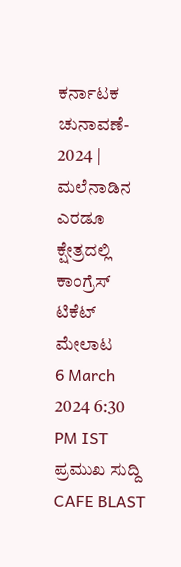ಕರ್ನಾಟಕ
ಚುನಾವಣೆ- 2024 | ಮಲೆನಾಡಿನ ಎರಡೂ ಕ್ಷೇತ್ರದಲ್ಲಿ ಕಾಂಗ್ರೆಸ್ ಟಿಕೆಟ್ ಮೇಲಾಟ
6 March 2024 6:30 PM IST
ಪ್ರಮುಖ ಸುದ್ದಿ
CAFE BLAST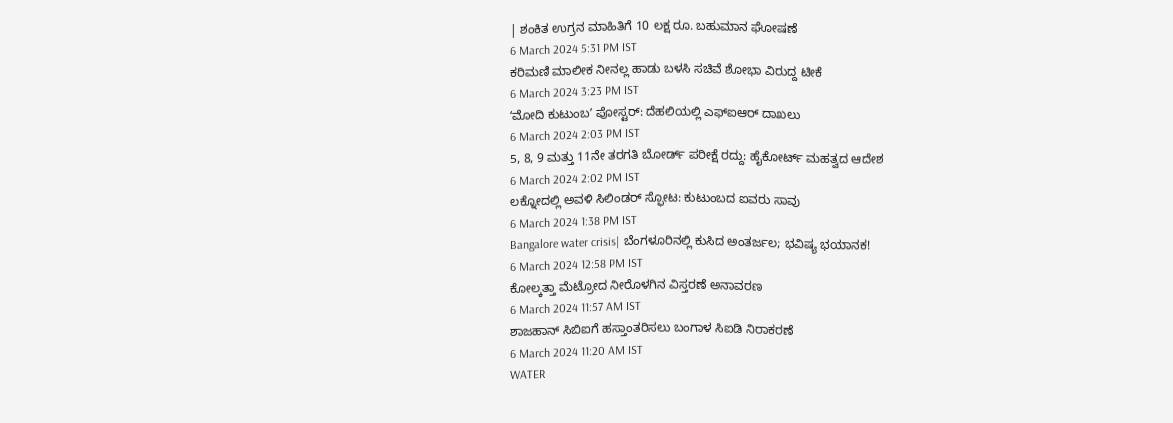| ಶಂಕಿತ ಉಗ್ರನ ಮಾಹಿತಿಗೆ 10 ಲಕ್ಷ ರೂ. ಬಹುಮಾನ ಘೋಷಣೆ
6 March 2024 5:31 PM IST
ಕರಿಮಣಿ ಮಾಲೀಕ ನೀನಲ್ಲ ಹಾಡು ಬಳಸಿ ಸಚಿವೆ ಶೋಭಾ ವಿರುದ್ದ ಟೀಕೆ
6 March 2024 3:23 PM IST
ʻಮೋದಿ ಕುಟುಂಬʼ ಪೋಸ್ಟರ್: ದೆಹಲಿಯಲ್ಲಿ ಎಫ್ಐಆರ್ ದಾಖಲು
6 March 2024 2:03 PM IST
5, 8, 9 ಮತ್ತು 11ನೇ ತರಗತಿ ಬೋರ್ಡ್ ಪರೀಕ್ಷೆ ರದ್ದು: ಹೈಕೋರ್ಟ್ ಮಹತ್ವದ ಆದೇಶ
6 March 2024 2:02 PM IST
ಲಕ್ನೋದಲ್ಲಿ ಅವಳಿ ಸಿಲಿಂಡರ್ ಸ್ಫೋಟ: ಕುಟುಂಬದ ಐವರು ಸಾವು
6 March 2024 1:38 PM IST
Bangalore water crisis| ಬೆಂಗಳೂರಿನಲ್ಲಿ ಕುಸಿದ ಅಂತರ್ಜಲ; ಭವಿಷ್ಯ ಭಯಾನಕ!
6 March 2024 12:58 PM IST
ಕೋಲ್ಕತ್ತಾ ಮೆಟ್ರೋದ ನೀರೊಳಗಿನ ವಿಸ್ತರಣೆ ಅನಾವರಣ
6 March 2024 11:57 AM IST
ಶಾಜಹಾನ್ ಸಿಬಿಐಗೆ ಹಸ್ತಾಂತರಿಸಲು ಬಂಗಾಳ ಸಿಐಡಿ ನಿರಾಕರಣೆ
6 March 2024 11:20 AM IST
WATER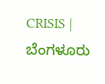CRISIS | ಬೆಂಗಳೂರು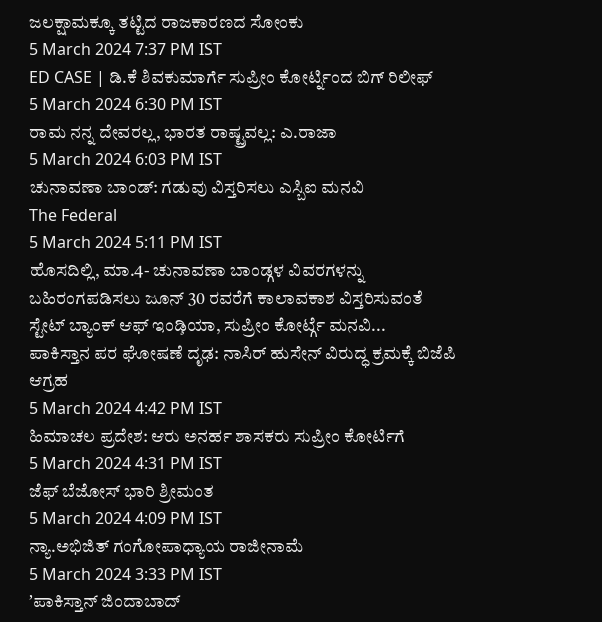ಜಲಕ್ಷಾಮಕ್ಕೂ ತಟ್ಟಿದ ರಾಜಕಾರಣದ ಸೋಂಕು
5 March 2024 7:37 PM IST
ED CASE | ಡಿ.ಕೆ ಶಿವಕುಮಾರ್ಗೆ ಸುಪ್ರೀಂ ಕೋರ್ಟ್ನಿಂದ ಬಿಗ್ ರಿಲೀಫ್
5 March 2024 6:30 PM IST
ರಾಮ ನನ್ನ ದೇವರಲ್ಲ, ಭಾರತ ರಾಷ್ಟ್ರವಲ್ಲ: ಎ.ರಾಜಾ
5 March 2024 6:03 PM IST
ಚುನಾವಣಾ ಬಾಂಡ್: ಗಡುವು ವಿಸ್ತರಿಸಲು ಎಸ್ಬಿಐ ಮನವಿ
The Federal
5 March 2024 5:11 PM IST
ಹೊಸದಿಲ್ಲಿ, ಮಾ.4- ಚುನಾವಣಾ ಬಾಂಡ್ಗಳ ವಿವರಗಳನ್ನು ಬಹಿರಂಗಪಡಿಸಲು ಜೂನ್ 30 ರವರೆಗೆ ಕಾಲಾವಕಾಶ ವಿಸ್ತರಿಸುವಂತೆ ಸ್ಟೇಟ್ ಬ್ಯಾಂಕ್ ಆಫ್ ಇಂಡಿ̧ಯಾ, ಸುಪ್ರೀಂ ಕೋರ್ಟ್ಗೆ ಮನವಿ...
ಪಾಕಿಸ್ತಾನ ಪರ ಘೋಷಣೆ ದೃಢ: ನಾಸಿರ್ ಹುಸೇನ್ ವಿರುದ್ಧ ಕ್ರಮಕ್ಕೆ ಬಿಜೆಪಿ ಆಗ್ರಹ
5 March 2024 4:42 PM IST
ಹಿಮಾಚಲ ಪ್ರದೇಶ: ಆರು ಅನರ್ಹ ಶಾಸಕರು ಸುಪ್ರೀಂ ಕೋರ್ಟಿಗೆ
5 March 2024 4:31 PM IST
ಜೆಫ್ ಬೆಜೋಸ್ ಭಾರಿ ಶ್ರೀಮಂತ
5 March 2024 4:09 PM IST
ನ್ಯಾ.ಅಭಿಜಿತ್ ಗಂಗೋಪಾಧ್ಯಾಯ ರಾಜೀನಾಮೆ
5 March 2024 3:33 PM IST
ʼಪಾಕಿಸ್ತಾನ್ ಜಿಂದಾಬಾದ್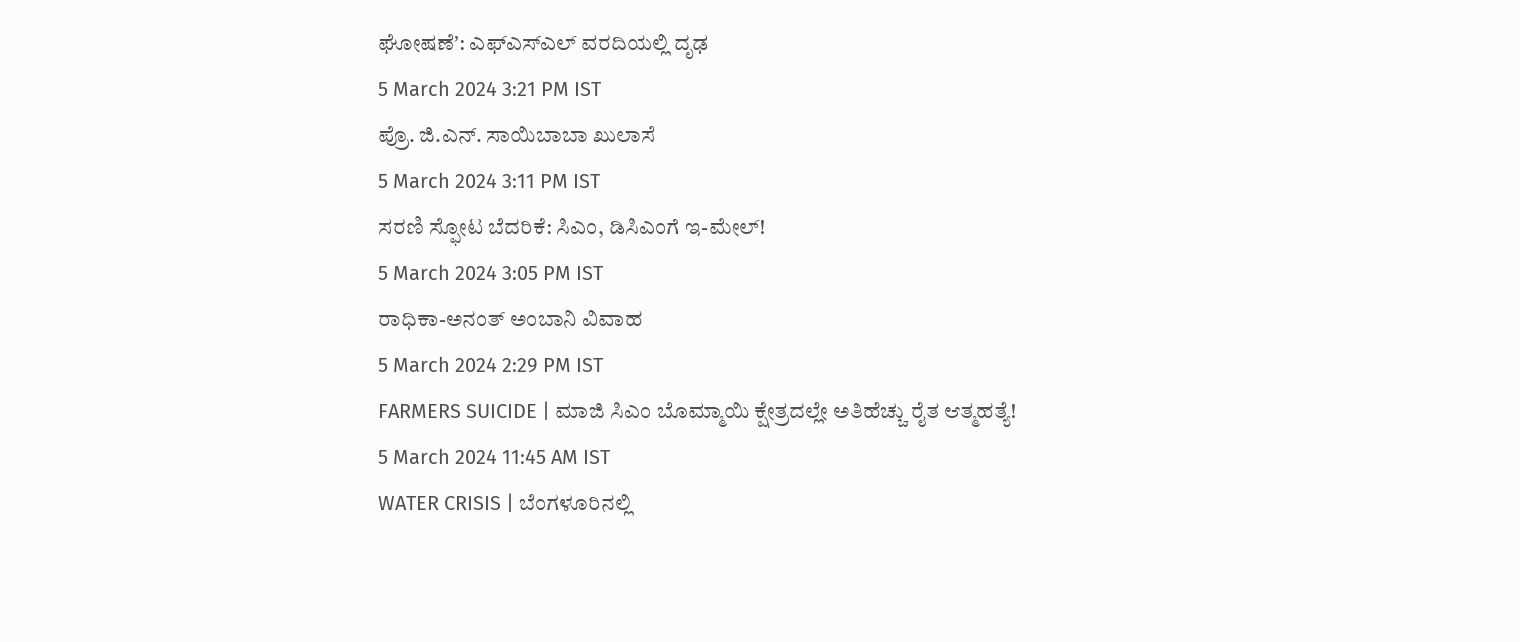ಘೋಷಣೆʼ: ಎಫ್ಎಸ್ಎಲ್ ವರದಿಯಲ್ಲಿ ದೃಢ
5 March 2024 3:21 PM IST
ಪ್ರೊ. ಜಿ.ಎನ್. ಸಾಯಿಬಾಬಾ ಖುಲಾಸೆ
5 March 2024 3:11 PM IST
ಸರಣಿ ಸ್ಫೋಟ ಬೆದರಿಕೆ: ಸಿಎಂ, ಡಿಸಿಎಂಗೆ ಇ-ಮೇಲ್!
5 March 2024 3:05 PM IST
ರಾಧಿಕಾ-ಅನಂತ್ ಅಂಬಾನಿ ವಿವಾಹ
5 March 2024 2:29 PM IST
FARMERS SUICIDE | ಮಾಜಿ ಸಿಎಂ ಬೊಮ್ಮಾಯಿ ಕ್ಷೇತ್ರದಲ್ಲೇ ಅತಿಹೆಚ್ಚು ರೈತ ಆತ್ಮಹತ್ಯೆ!
5 March 2024 11:45 AM IST
WATER CRISIS | ಬೆಂಗಳೂರಿನಲ್ಲಿ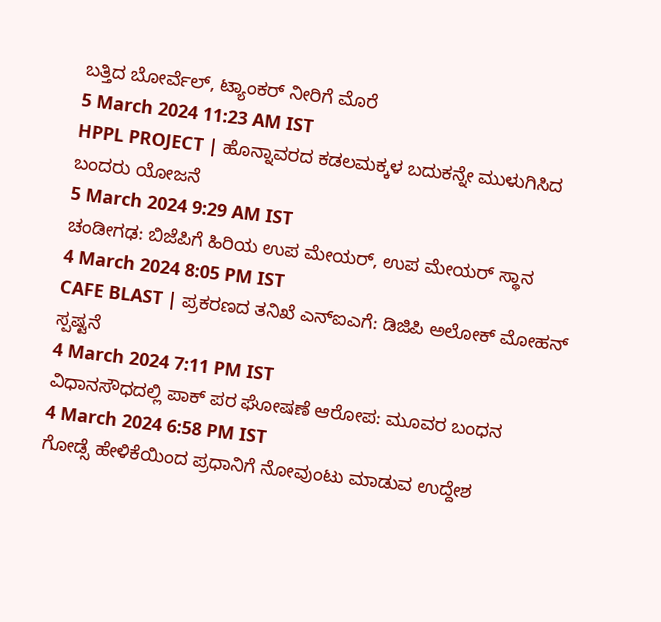ಬತ್ತಿದ ಬೋರ್ವೆಲ್, ಟ್ಯಾಂಕರ್ ನೀರಿಗೆ ಮೊರೆ
5 March 2024 11:23 AM IST
HPPL PROJECT | ಹೊನ್ನಾವರದ ಕಡಲಮಕ್ಕಳ ಬದುಕನ್ನೇ ಮುಳುಗಿಸಿದ ಬಂದರು ಯೋಜನೆ
5 March 2024 9:29 AM IST
ಚಂಡೀಗಢ: ಬಿಜೆಪಿಗೆ ಹಿರಿಯ ಉಪ ಮೇಯರ್, ಉಪ ಮೇಯರ್ ಸ್ಥಾನ
4 March 2024 8:05 PM IST
CAFE BLAST | ಪ್ರಕರಣದ ತನಿಖೆ ಎನ್ಐಎಗೆ: ಡಿಜಿಪಿ ಅಲೋಕ್ ಮೋಹನ್ ಸ್ಪಷ್ಟನೆ
4 March 2024 7:11 PM IST
ವಿಧಾನಸೌಧದಲ್ಲಿ ಪಾಕ್ ಪರ ಘೋಷಣೆ ಆರೋಪ: ಮೂವರ ಬಂಧನ
4 March 2024 6:58 PM IST
ಗೋಡ್ಸೆ ಹೇಳಿಕೆಯಿಂದ ಪ್ರಧಾನಿಗೆ ನೋವುಂಟು ಮಾಡುವ ಉದ್ದೇಶ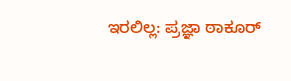ಇರಲಿಲ್ಲ: ಪ್ರಜ್ಞಾ ಠಾಕೂರ್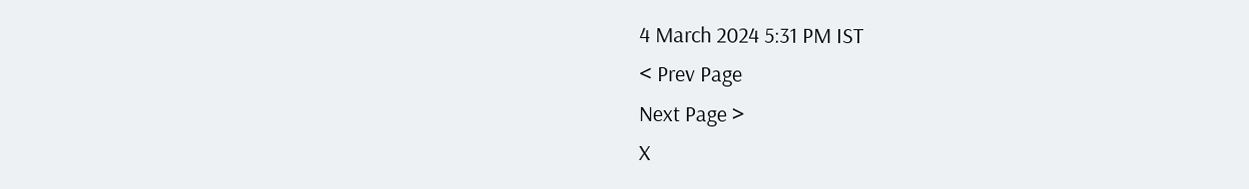4 March 2024 5:31 PM IST
< Prev Page
Next Page >
X